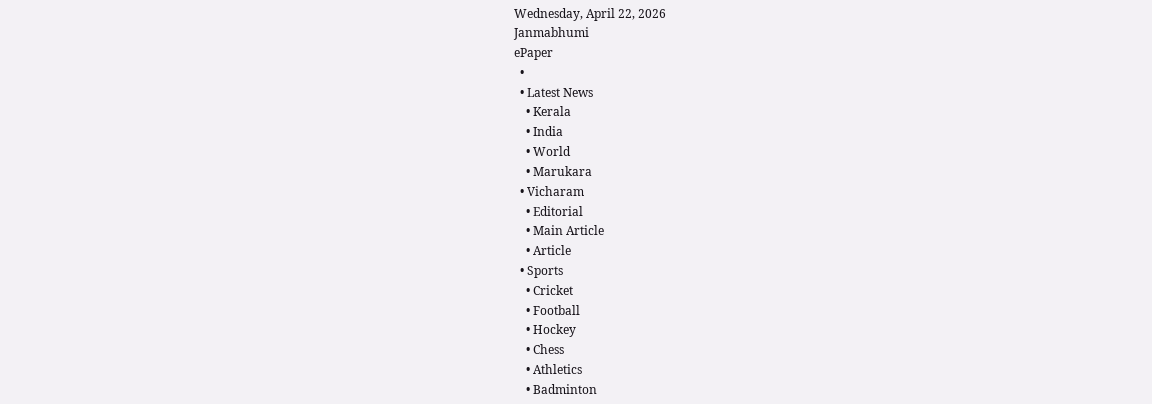Wednesday, April 22, 2026
Janmabhumi
ePaper
  •
  • Latest News
    • Kerala
    • India
    • World
    • Marukara
  • Vicharam
    • Editorial
    • Main Article
    • Article
  • Sports
    • Cricket
    • Football
    • Hockey
    • Chess
    • Athletics
    • Badminton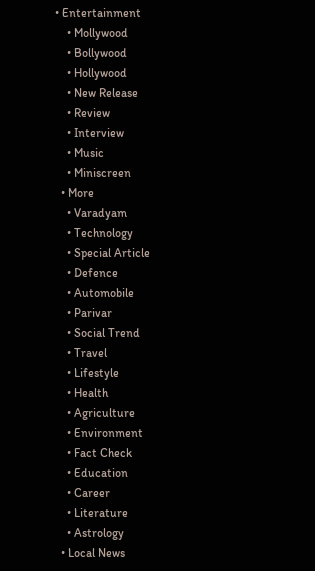• Entertainment
    • Mollywood
    • Bollywood
    • Hollywood
    • New Release
    • Review
    • Interview
    • Music
    • Miniscreen
  • More
    • Varadyam
    • Technology
    • Special Article
    • Defence
    • Automobile
    • Parivar
    • Social Trend
    • Travel
    • Lifestyle
    • Health
    • Agriculture
    • Environment
    • Fact Check
    • Education
    • Career
    • Literature
    • Astrology
  • Local News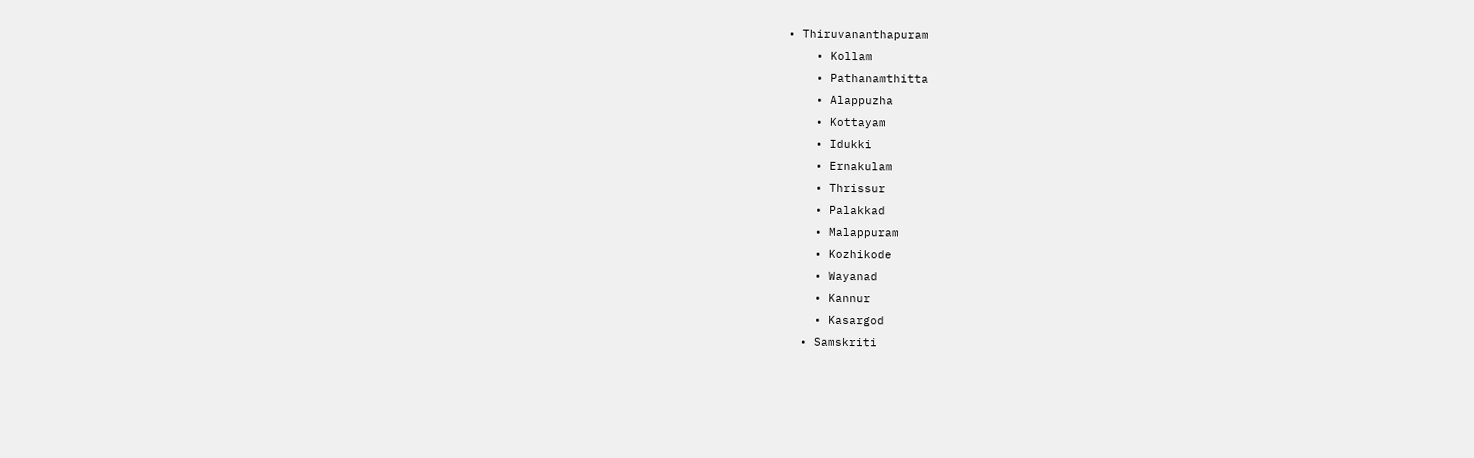• Thiruvananthapuram
    • Kollam
    • Pathanamthitta
    • Alappuzha
    • Kottayam
    • Idukki
    • Ernakulam
    • Thrissur
    • Palakkad
    • Malappuram
    • Kozhikode
    • Wayanad
    • Kannur
    • Kasargod
  • Samskriti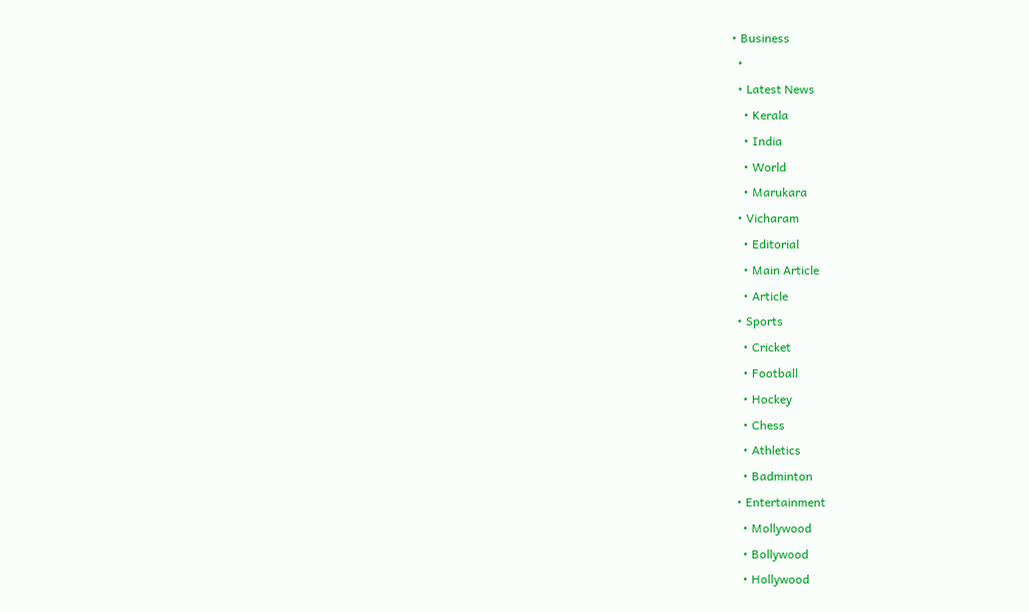• Business
  •
  • Latest News
    • Kerala
    • India
    • World
    • Marukara
  • Vicharam
    • Editorial
    • Main Article
    • Article
  • Sports
    • Cricket
    • Football
    • Hockey
    • Chess
    • Athletics
    • Badminton
  • Entertainment
    • Mollywood
    • Bollywood
    • Hollywood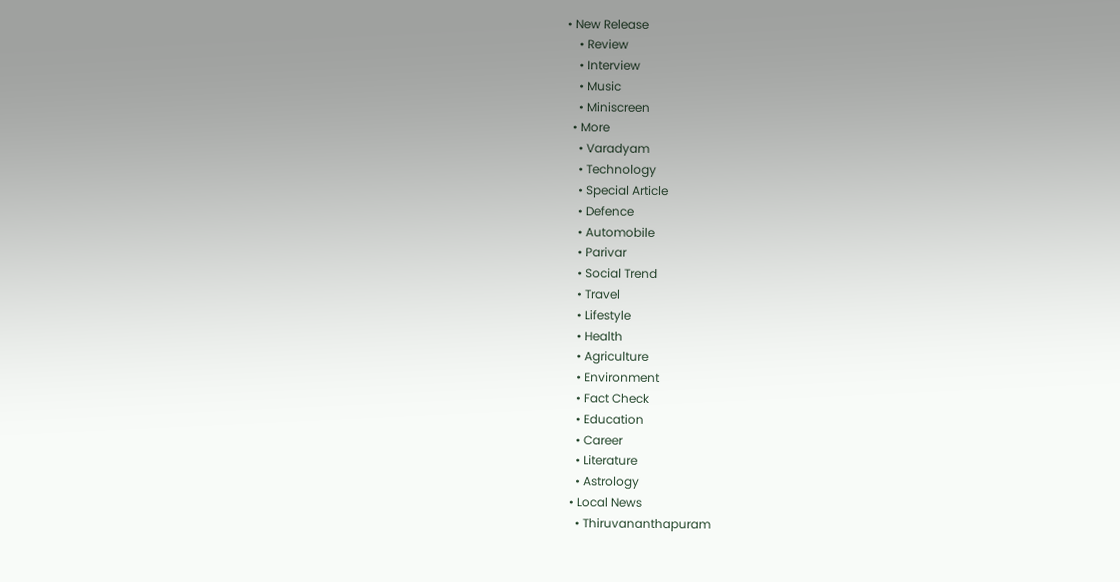• New Release
    • Review
    • Interview
    • Music
    • Miniscreen
  • More
    • Varadyam
    • Technology
    • Special Article
    • Defence
    • Automobile
    • Parivar
    • Social Trend
    • Travel
    • Lifestyle
    • Health
    • Agriculture
    • Environment
    • Fact Check
    • Education
    • Career
    • Literature
    • Astrology
  • Local News
    • Thiruvananthapuram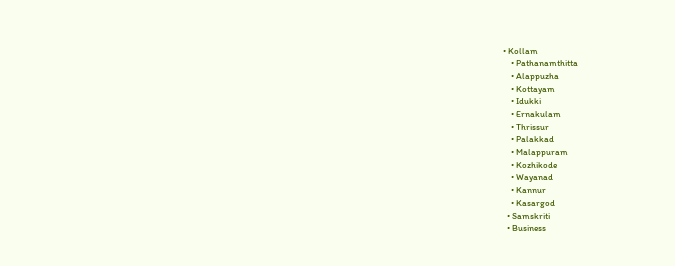• Kollam
    • Pathanamthitta
    • Alappuzha
    • Kottayam
    • Idukki
    • Ernakulam
    • Thrissur
    • Palakkad
    • Malappuram
    • Kozhikode
    • Wayanad
    • Kannur
    • Kasargod
  • Samskriti
  • Business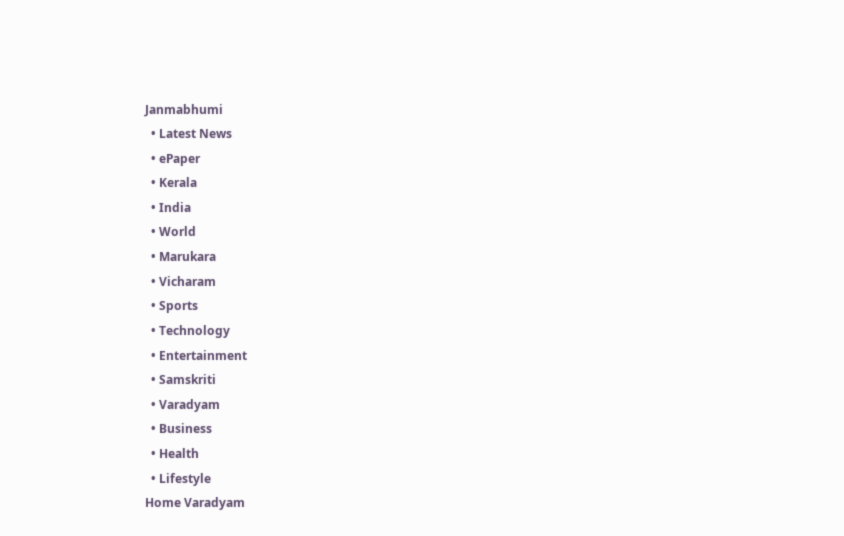Janmabhumi
  • Latest News
  • ePaper
  • Kerala
  • India
  • World
  • Marukara
  • Vicharam
  • Sports
  • Technology
  • Entertainment
  • Samskriti
  • Varadyam
  • Business
  • Health
  • Lifestyle
Home Varadyam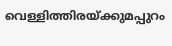വെള്ളിത്തിരയ്‌ക്കുമപ്പുറം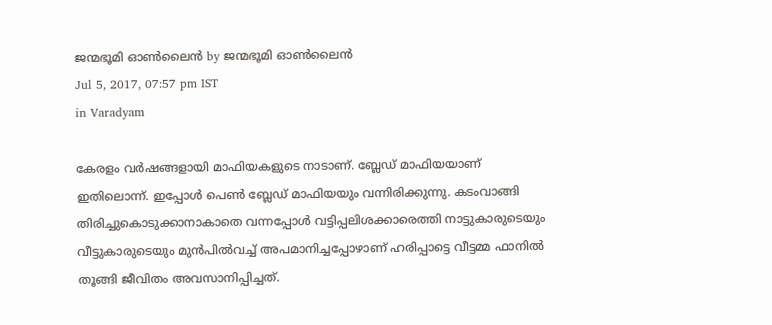ജന്മഭൂമി ഓണ്‍ലൈന്‍ by ജന്മഭൂമി ഓണ്‍ലൈന്‍
Jul 5, 2017, 07:57 pm IST
in Varadyam

കേരളം വര്‍ഷങ്ങളായി മാഫിയകളുടെ നാടാണ്. ബ്ലേഡ് മാഫിയയാണ് ഇതിലൊന്ന്. ഇപ്പോള്‍ പെണ്‍ ബ്ലേഡ് മാഫിയയും വന്നിരിക്കുന്നു. കടംവാങ്ങി തിരിച്ചുകൊടുക്കാനാകാതെ വന്നപ്പോള്‍ വട്ടിപ്പലിശക്കാരെത്തി നാട്ടുകാരുടെയും വീട്ടുകാരുടെയും മുന്‍പില്‍വച്ച് അപമാനിച്ചപ്പോഴാണ് ഹരിപ്പാട്ടെ വീട്ടമ്മ ഫാനില്‍ തൂങ്ങി ജീവിതം അവസാനിപ്പിച്ചത്.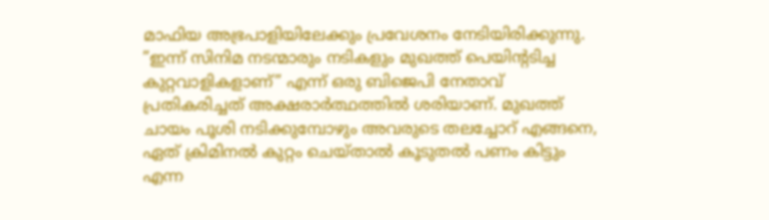മാഫിയ അഭ്രപാളിയിലേക്കും പ്രവേശനം നേടിയിരിക്കുന്നു. ”ഇന്ന് സിനിമ നടന്മാരും നടികളും മുഖത്ത് പെയിന്റടിച്ച കുറ്റവാളികളാണ്” എന്ന് ഒരു ബിജെപി നേതാവ് പ്രതികരിച്ചത് അക്ഷരാര്‍ത്ഥത്തില്‍ ശരിയാണ്. മുഖത്ത് ചായം പൂശി നടിക്കുമ്പോഴും അവരുടെ തലച്ചോറ് എങ്ങനെ, ഏത് ക്രിമിനല്‍ കുറ്റം ചെയ്താല്‍ കൂടുതല്‍ പണം കിട്ടും എന്ന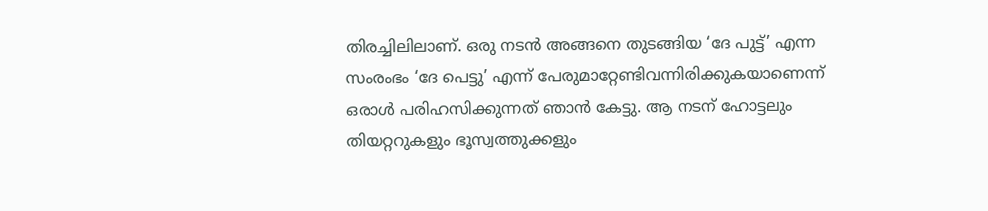തിരച്ചിലിലാണ്. ഒരു നടന്‍ അങ്ങനെ തുടങ്ങിയ ‘ദേ പുട്ട്’ എന്ന സംരംഭം ‘ദേ പെട്ടു’ എന്ന് പേരുമാറ്റേണ്ടിവന്നിരിക്കുകയാണെന്ന് ഒരാള്‍ പരിഹസിക്കുന്നത് ഞാന്‍ കേട്ടു. ആ നടന് ഹോട്ടലും തിയറ്ററുകളും ഭൂസ്വത്തുക്കളും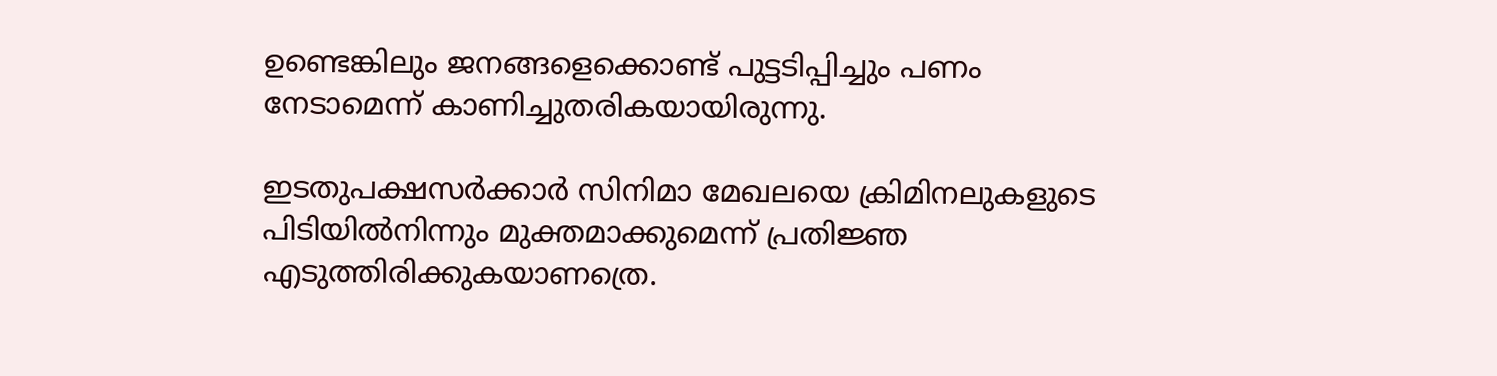ഉണ്ടെങ്കിലും ജനങ്ങളെക്കൊണ്ട് പുട്ടടിപ്പിച്ചും പണം നേടാമെന്ന് കാണിച്ചുതരികയായിരുന്നു.

ഇടതുപക്ഷസര്‍ക്കാര്‍ സിനിമാ മേഖലയെ ക്രിമിനലുകളുടെ പിടിയില്‍നിന്നും മുക്തമാക്കുമെന്ന് പ്രതിജ്ഞ എടുത്തിരിക്കുകയാണത്രെ.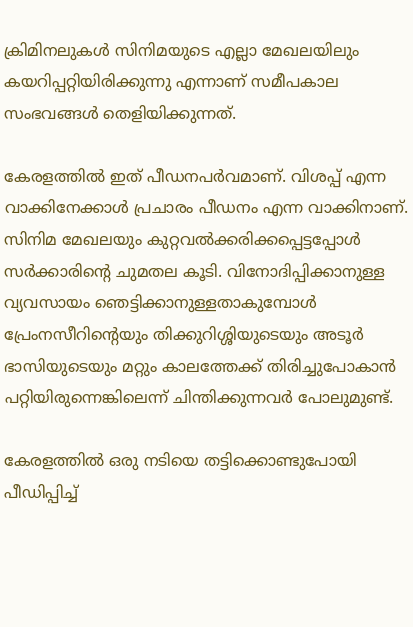ക്രിമിനലുകള്‍ സിനിമയുടെ എല്ലാ മേഖലയിലും കയറിപ്പറ്റിയിരിക്കുന്നു എന്നാണ് സമീപകാല സംഭവങ്ങള്‍ തെളിയിക്കുന്നത്.

കേരളത്തില്‍ ഇത് പീഡനപര്‍വമാണ്. വിശപ്പ് എന്ന വാക്കിനേക്കാള്‍ പ്രചാരം പീഡനം എന്ന വാക്കിനാണ്. സിനിമ മേഖലയും കുറ്റവല്‍ക്കരിക്കപ്പെട്ടപ്പോള്‍ സര്‍ക്കാരിന്റെ ചുമതല കൂടി. വിനോദിപ്പിക്കാനുള്ള വ്യവസായം ഞെട്ടിക്കാനുള്ളതാകുമ്പോള്‍ പ്രേംനസീറിന്റെയും തിക്കുറിശ്ശിയുടെയും അടൂര്‍ ഭാസിയുടെയും മറ്റും കാലത്തേക്ക് തിരിച്ചുപോകാന്‍ പറ്റിയിരുന്നെങ്കിലെന്ന് ചിന്തിക്കുന്നവര്‍ പോലുമുണ്ട്.

കേരളത്തില്‍ ഒരു നടിയെ തട്ടിക്കൊണ്ടുപോയി പീഡിപ്പിച്ച്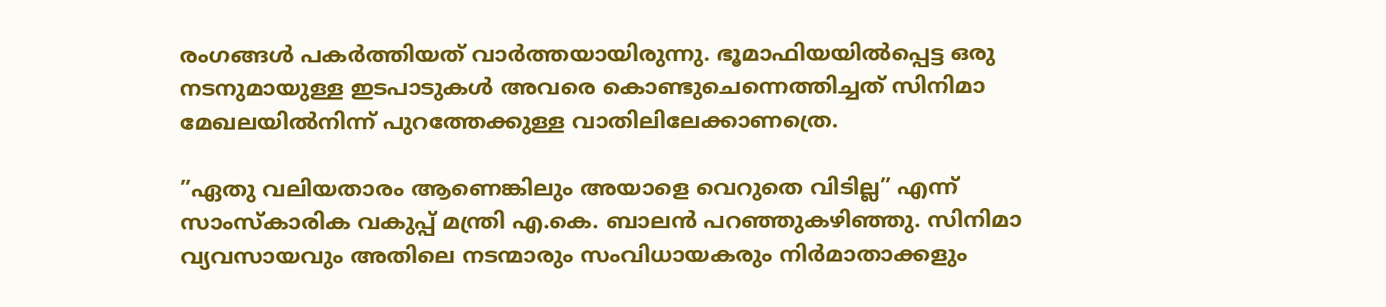രംഗങ്ങള്‍ പകര്‍ത്തിയത് വാര്‍ത്തയായിരുന്നു. ഭൂമാഫിയയില്‍പ്പെട്ട ഒരു നടനുമായുള്ള ഇടപാടുകള്‍ അവരെ കൊണ്ടുചെന്നെത്തിച്ചത് സിനിമാ മേഖലയില്‍നിന്ന് പുറത്തേക്കുള്ള വാതിലിലേക്കാണത്രെ.

”ഏതു വലിയതാരം ആണെങ്കിലും അയാളെ വെറുതെ വിടില്ല” എന്ന് സാംസ്‌കാരിക വകുപ്പ് മന്ത്രി എ.കെ. ബാലന്‍ പറഞ്ഞുകഴിഞ്ഞു. സിനിമാ വ്യവസായവും അതിലെ നടന്മാരും സംവിധായകരും നിര്‍മാതാക്കളും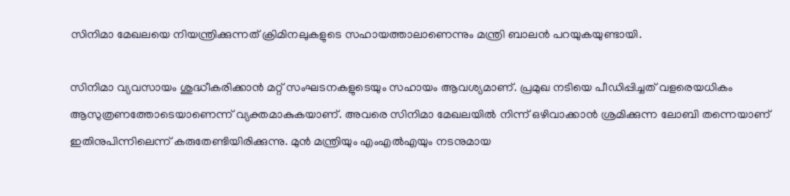സിനിമാ മേഖലയെ നിയന്ത്രിക്കുന്നത് ക്രിമിനലുകളുടെ സഹായത്താലാണെന്നും മന്ത്രി ബാലന്‍ പറയുകയുണ്ടായി.

സിനിമാ വ്യവസായം ശുദ്ധീകരിക്കാന്‍ മറ്റ് സംഘടനകളുടെയും സഹായം ആവശ്യമാണ്. പ്രമുഖ നടിയെ പീഡിപ്പിച്ചത് വളരെയധികം ആസുത്രണത്തോടെയാണെന്ന് വ്യക്തമാകുകയാണ്. അവരെ സിനിമാ മേഖലയില്‍ നിന്ന് ഒഴിവാക്കാന്‍ ശ്രമിക്കുന്ന ലോബി തന്നെയാണ് ഇതിനുപിന്നിലെന്ന് കരുതേണ്ടിയിരിക്കുന്നു. മുന്‍ മന്ത്രിയും എംഎല്‍എയും നടനുമായ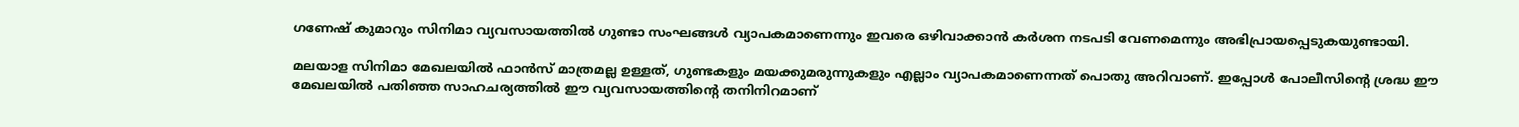ഗണേഷ് കുമാറും സിനിമാ വ്യവസായത്തില്‍ ഗുണ്ടാ സംഘങ്ങള്‍ വ്യാപകമാണെന്നും ഇവരെ ഒഴിവാക്കാന്‍ കര്‍ശന നടപടി വേണമെന്നും അഭിപ്രായപ്പെടുകയുണ്ടായി.

മലയാള സിനിമാ മേഖലയില്‍ ഫാന്‍സ് മാത്രമല്ല ഉള്ളത്, ഗുണ്ടകളും മയക്കുമരുന്നുകളും എല്ലാം വ്യാപകമാണെന്നത് പൊതു അറിവാണ്. ഇപ്പോള്‍ പോലീസിന്റെ ശ്രദ്ധ ഈ മേഖലയില്‍ പതിഞ്ഞ സാഹചര്യത്തില്‍ ഈ വ്യവസായത്തിന്റെ തനിനിറമാണ്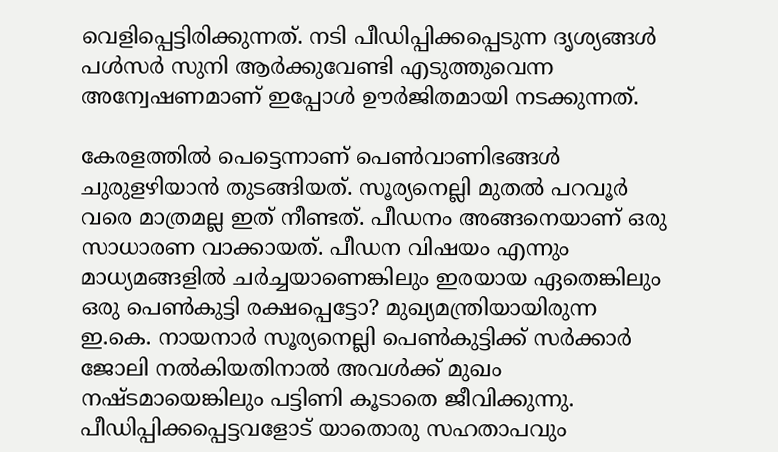വെളിപ്പെട്ടിരിക്കുന്നത്. നടി പീഡിപ്പിക്കപ്പെടുന്ന ദൃശ്യങ്ങള്‍ പള്‍സര്‍ സുനി ആര്‍ക്കുവേണ്ടി എടുത്തുവെന്ന അന്വേഷണമാണ് ഇപ്പോള്‍ ഊര്‍ജിതമായി നടക്കുന്നത്.

കേരളത്തില്‍ പെട്ടെന്നാണ് പെണ്‍വാണിഭങ്ങള്‍ ചുരുളഴിയാന്‍ തുടങ്ങിയത്. സൂര്യനെല്ലി മുതല്‍ പറവൂര്‍ വരെ മാത്രമല്ല ഇത് നീണ്ടത്. പീഡനം അങ്ങനെയാണ് ഒരു സാധാരണ വാക്കായത്. പീഡന വിഷയം എന്നും മാധ്യമങ്ങളില്‍ ചര്‍ച്ചയാണെങ്കിലും ഇരയായ ഏതെങ്കിലും ഒരു പെണ്‍കുട്ടി രക്ഷപ്പെട്ടോ? മുഖ്യമന്ത്രിയായിരുന്ന ഇ.കെ. നായനാര്‍ സൂര്യനെല്ലി പെണ്‍കുട്ടിക്ക് സര്‍ക്കാര്‍ ജോലി നല്‍കിയതിനാല്‍ അവള്‍ക്ക് മുഖം നഷ്ടമായെങ്കിലും പട്ടിണി കൂടാതെ ജീവിക്കുന്നു. പീഡിപ്പിക്കപ്പെട്ടവളോട് യാതൊരു സഹതാപവും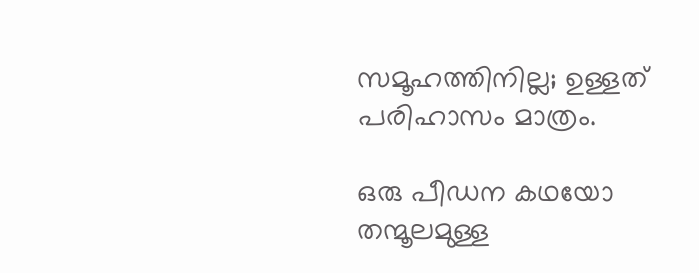സമൂഹത്തിനില്ല; ഉള്ളത് പരിഹാസം മാത്രം.

ഒരു പീഡന കഥയോ തന്മൂലമുള്ള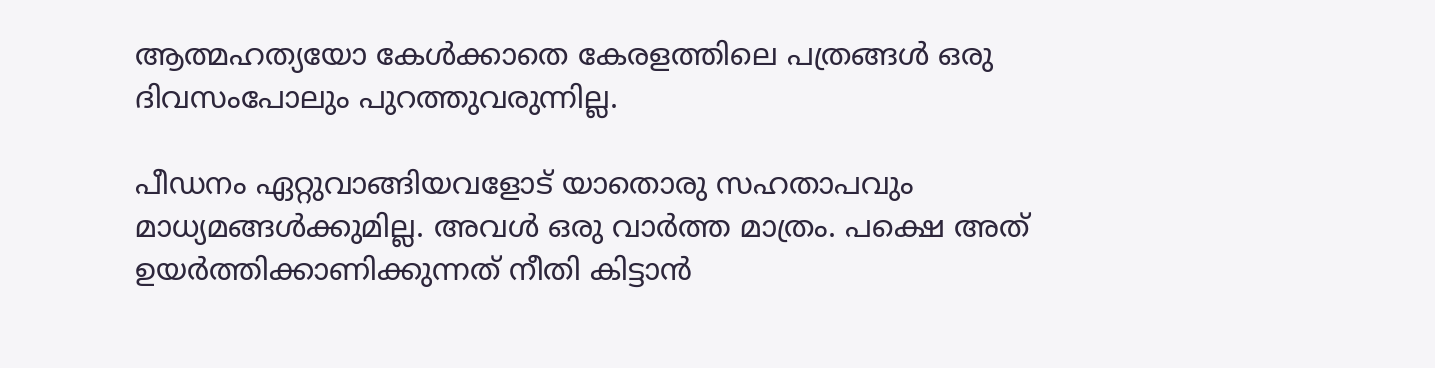ആത്മഹത്യയോ കേള്‍ക്കാതെ കേരളത്തിലെ പത്രങ്ങള്‍ ഒരു ദിവസംപോലും പുറത്തുവരുന്നില്ല.

പീഡനം ഏറ്റുവാങ്ങിയവളോട് യാതൊരു സഹതാപവും മാധ്യമങ്ങള്‍ക്കുമില്ല. അവള്‍ ഒരു വാര്‍ത്ത മാത്രം. പക്ഷെ അത് ഉയര്‍ത്തിക്കാണിക്കുന്നത് നീതി കിട്ടാന്‍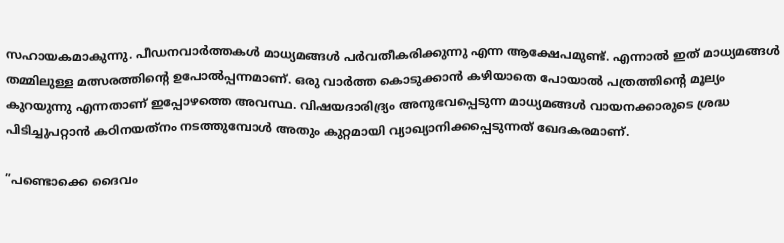സഹായകമാകുന്നു. പീഡനവാര്‍ത്തകള്‍ മാധ്യമങ്ങള്‍ പര്‍വതീകരിക്കുന്നു എന്ന ആക്ഷേപമുണ്ട്. എന്നാല്‍ ഇത് മാധ്യമങ്ങള്‍ തമ്മിലുള്ള മത്സരത്തിന്റെ ഉപോല്‍പ്പന്നമാണ്. ഒരു വാര്‍ത്ത കൊടുക്കാന്‍ കഴിയാതെ പോയാല്‍ പത്രത്തിന്റെ മൂല്യം കുറയുന്നു എന്നതാണ് ഇപ്പോഴത്തെ അവസ്ഥ. വിഷയദാരിദ്ര്യം അനുഭവപ്പെടുന്ന മാധ്യമങ്ങള്‍ വായനക്കാരുടെ ശ്രദ്ധ പിടിച്ചുപറ്റാന്‍ കഠിനയത്‌നം നടത്തുമ്പോള്‍ അതും കുറ്റമായി വ്യാഖ്യാനിക്കപ്പെടുന്നത് ഖേദകരമാണ്.

”പണ്ടൊക്കെ ദൈവം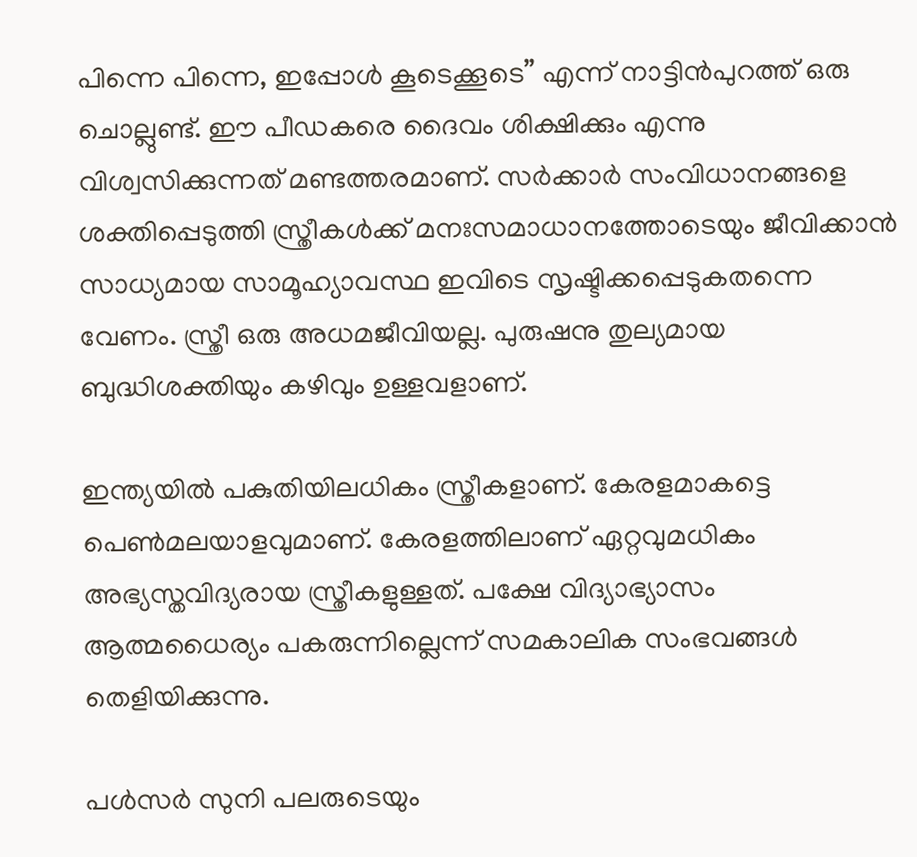പിന്നെ പിന്നെ, ഇപ്പോള്‍ കൂടെക്കൂടെ” എന്ന് നാട്ടിന്‍പുറത്ത് ഒരു ചൊല്ലുണ്ട്. ഈ പീഡകരെ ദൈവം ശിക്ഷിക്കും എന്നു വിശ്വസിക്കുന്നത് മണ്ടത്തരമാണ്. സര്‍ക്കാര്‍ സംവിധാനങ്ങളെ ശക്തിപ്പെടുത്തി സ്ത്രീകള്‍ക്ക് മനഃസമാധാനത്തോടെയും ജീവിക്കാന്‍ സാധ്യമായ സാമൂഹ്യാവസ്ഥ ഇവിടെ സൃഷ്ടിക്കപ്പെടുകതന്നെ വേണം. സ്ത്രീ ഒരു അധമജീവിയല്ല. പുരുഷനു തുല്യമായ ബുദ്ധിശക്തിയും കഴിവും ഉള്ളവളാണ്.

ഇന്ത്യയില്‍ പകുതിയിലധികം സ്ത്രീകളാണ്. കേരളമാകട്ടെ പെണ്‍മലയാളവുമാണ്. കേരളത്തിലാണ് ഏറ്റവുമധികം അഭ്യസ്തവിദ്യരായ സ്ത്രീകളുള്ളത്. പക്ഷേ വിദ്യാഭ്യാസം ആത്മധൈര്യം പകരുന്നില്ലെന്ന് സമകാലിക സംഭവങ്ങള്‍ തെളിയിക്കുന്നു.

പള്‍സര്‍ സുനി പലരുടെയും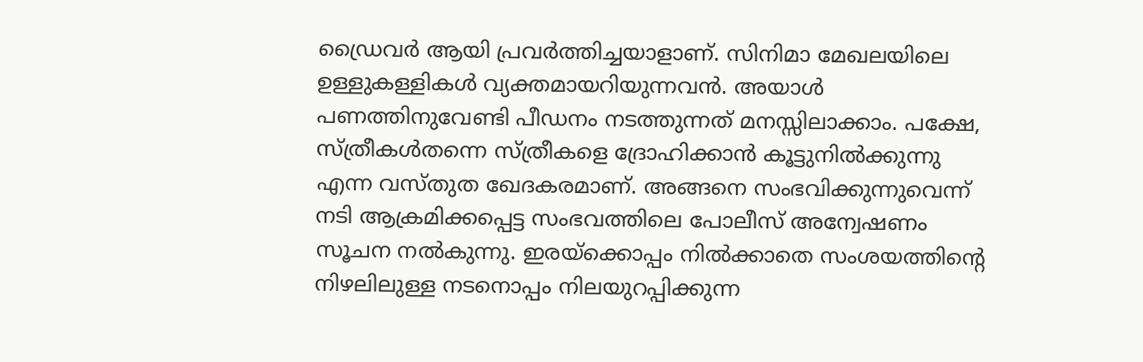ഡ്രൈവര്‍ ആയി പ്രവര്‍ത്തിച്ചയാളാണ്. സിനിമാ മേഖലയിലെ ഉള്ളുകള്ളികള്‍ വ്യക്തമായറിയുന്നവന്‍. അയാള്‍ പണത്തിനുവേണ്ടി പീഡനം നടത്തുന്നത് മനസ്സിലാക്കാം. പക്ഷേ, സ്ത്രീകള്‍തന്നെ സ്ത്രീകളെ ദ്രോഹിക്കാന്‍ കൂട്ടുനില്‍ക്കുന്നു എന്ന വസ്തുത ഖേദകരമാണ്. അങ്ങനെ സംഭവിക്കുന്നുവെന്ന് നടി ആക്രമിക്കപ്പെട്ട സംഭവത്തിലെ പോലീസ് അന്വേഷണം സൂചന നല്‍കുന്നു. ഇരയ്‌ക്കൊപ്പം നില്‍ക്കാതെ സംശയത്തിന്റെ നിഴലിലുള്ള നടനൊപ്പം നിലയുറപ്പിക്കുന്ന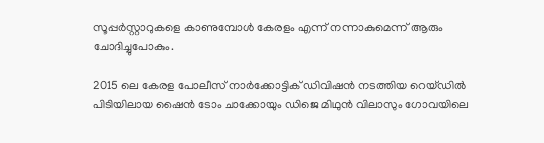സൂപ്പര്‍സ്റ്റാറുകളെ കാണുമ്പോള്‍ കേരളം എന്ന് നന്നാകുമെന്ന് ആരും ചോദിച്ചുപോകും.

2015 ലെ കേരള പോലീസ് നാര്‍ക്കോട്ടിക് ഡിവിഷന്‍ നടത്തിയ റെയ്ഡില്‍ പിടിയിലായ ഷൈന്‍ ടോം ചാക്കോയും ഡിജെ മിഥുന്‍ വിലാസും ഗോവയിലെ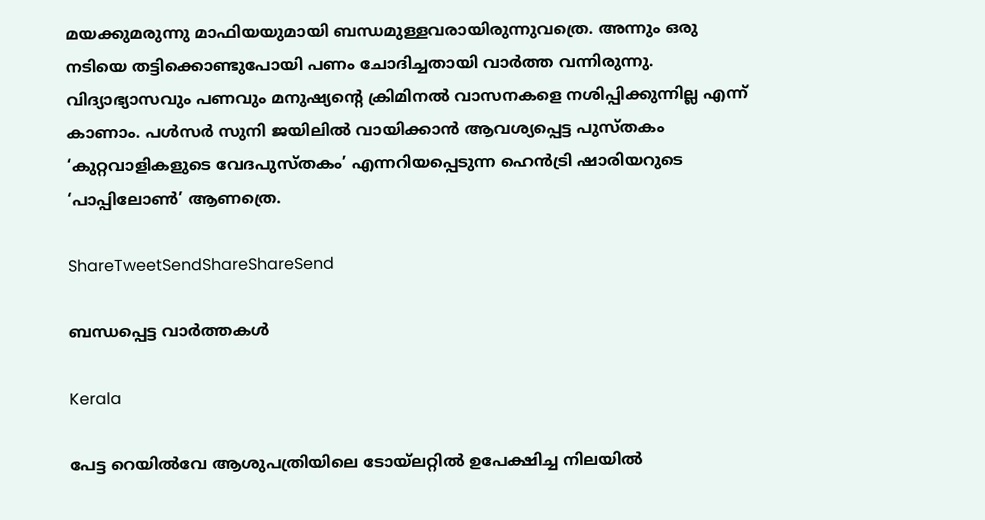മയക്കുമരുന്നു മാഫിയയുമായി ബന്ധമുള്ളവരായിരുന്നുവത്രെ. അന്നും ഒരു നടിയെ തട്ടിക്കൊണ്ടുപോയി പണം ചോദിച്ചതായി വാര്‍ത്ത വന്നിരുന്നു. വിദ്യാഭ്യാസവും പണവും മനുഷ്യന്റെ ക്രിമിനല്‍ വാസനകളെ നശിപ്പിക്കുന്നില്ല എന്ന് കാണാം. പള്‍സര്‍ സുനി ജയിലില്‍ വായിക്കാന്‍ ആവശ്യപ്പെട്ട പുസ്തകം ‘കുറ്റവാളികളുടെ വേദപുസ്തകം’ എന്നറിയപ്പെടുന്ന ഹെന്‍ട്രി ഷാരിയറുടെ ‘പാപ്പിലോണ്‍’ ആണത്രെ.

ShareTweetSendShareShareSend

ബന്ധപ്പെട്ട വാര്‍ത്തകള്‍

Kerala

പേട്ട റെയിൽവേ ആശുപത്രിയിലെ ടോയ്‌ലറ്റിൽ ഉപേക്ഷിച്ച നിലയിൽ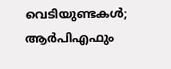വെടിയുണ്ടകൾ; ആർപിഎഫും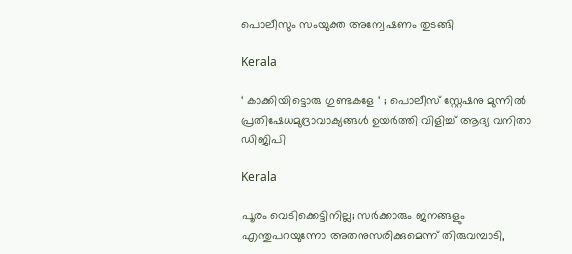പൊലീസും സംയുക്ത അന്വേഷണം തുടങ്ങി

Kerala

‘ കാക്കിയിട്ടൊരു ഗുണ്ടകളേ ‘ ; പൊലീസ് സ്റ്റേഷനു മുന്നിൽ പ്രതിഷേധമുദ്രാവാക്യങ്ങൾ ഉയർത്തി വിളിച്ച് ആദ്യ വനിതാ ഡിജിപി

Kerala

പൂരം വെടിക്കെട്ടിനില്ല; സർക്കാരും ജനങ്ങളും എന്തുപറയുന്നോ അതനുസരിക്കുമെന്ന് തിരുവമ്പാടി,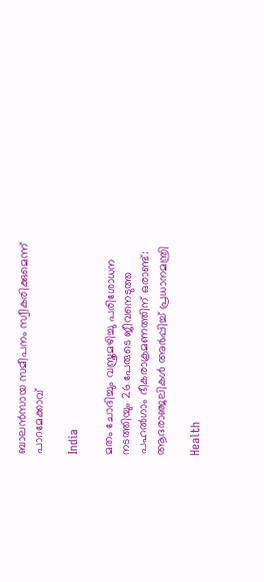ബാലന്‍സായ സമീപനം സ്വീകരിക്കുമെന്ന് പാറമേക്കാവ്

India

മതം ചോദിച്ചും വസ്ത്രമഴിച്ചു പരിശോധന നടത്തിയും 26 പേരുടെ ജീവനെടുത്ത പഹൽഗാം ഭീകരാക്രമണത്തിന് ഒരാണ്ട്: ആദരാഞ്ജലികൾ അർപ്പിച്ച് പ്രധാനമന്ത്രി

Health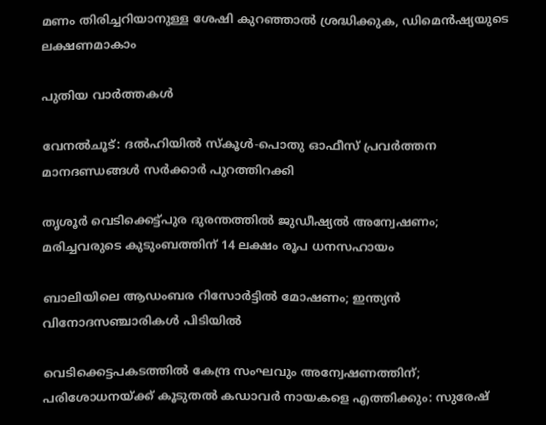മണം തിരിച്ചറിയാനുള്ള ശേഷി കുറഞ്ഞാൽ ശ്രദ്ധിക്കുക, ഡിമെൻഷ്യയുടെ ലക്ഷണമാകാം

പുതിയ വാര്‍ത്തകള്‍

വേനൽചൂട്: ദൽഹിയിൽ സ്‌കൂൾ-പൊതു ഓഫീസ് പ്രവർത്തന മാനദണ്ഡങ്ങൾ സർക്കാർ പുറത്തിറക്കി

തൃശൂർ വെടിക്കെട്ട്പുര ദുരന്തത്തിൽ ജുഡീഷ്യൽ അന്വേഷണം; മരിച്ചവരുടെ കുടുംബത്തിന് 14 ലക്ഷം രൂപ ധനസഹായം

ബാലിയിലെ ആഡംബര റിസോർട്ടിൽ മോഷണം; ഇന്ത്യൻ വിനോദസഞ്ചാരികൾ പിടിയിൽ

വെടിക്കെട്ടപകടത്തിൽ കേന്ദ്ര സംഘവും അന്വേഷണത്തിന്; പരിശോധനയ്‌ക്ക് കൂടുതൽ കഡാവർ നായകളെ എത്തിക്കും: സുരേഷ്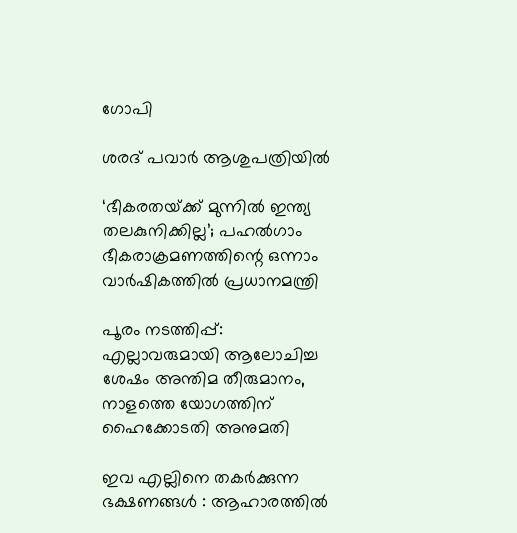ഗോപി

ശരദ് പവാർ ആശുപത്രിയിൽ

‘ഭീകരതയ്‌ക്ക് മുന്നിൽ ഇന്ത്യ തലകുനിക്കില്ല’; പഹൽഗാം ഭീകരാക്രമണത്തിന്റെ ഒന്നാം വാർഷികത്തിൽ പ്രധാനമന്ത്രി

പൂരം നടത്തിപ്പ്: എല്ലാവരുമായി ആലോചിച്ച ശേഷം അന്തിമ തീരുമാനം, നാളത്തെ യോഗത്തിന് ഹൈക്കോടതി അനുമതി

ഇവ എല്ലിനെ തകര്‍ക്കുന്ന ഭക്ഷണങ്ങള്‍ : ആഹാരത്തില്‍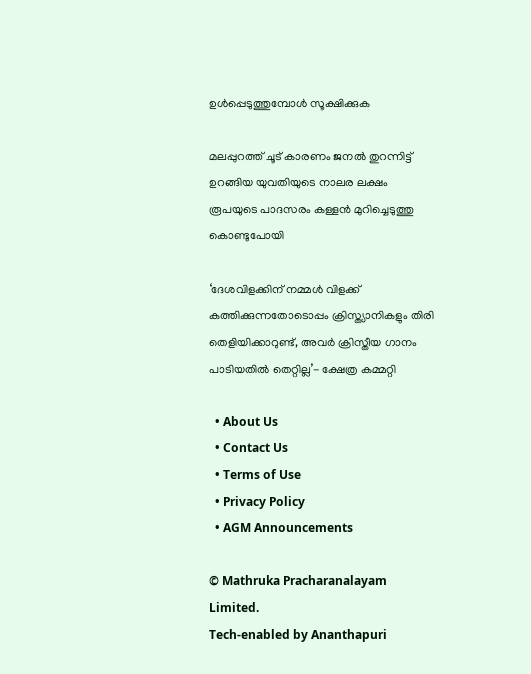ഉള്‍പ്പെടുത്തുമ്പോള്‍ സൂക്ഷിക്കുക

മലപ്പുറത്ത് ചൂട് കാരണം ജനൽ തുറന്നിട്ട് ഉറങ്ങിയ യുവതിയുടെ നാലര ലക്ഷം രൂപയുടെ പാദസരം കള്ളൻ മുറിച്ചെടുത്തു കൊണ്ടുപോയി

‘ദേശവിളക്കിന് നമ്മൾ വിളക്ക് കത്തിക്കുന്നതോടൊപ്പം ക്രിസ്ത്യാനികളും തിരി തെളിയിക്കാറുണ്ട്, അവർ ക്രിസ്തീയ ഗാനം പാടിയതിൽ തെറ്റില്ല’- ക്ഷേത്ര കമ്മറ്റി

  • About Us
  • Contact Us
  • Terms of Use
  • Privacy Policy
  • AGM Announcements

© Mathruka Pracharanalayam Limited.
Tech-enabled by Ananthapuri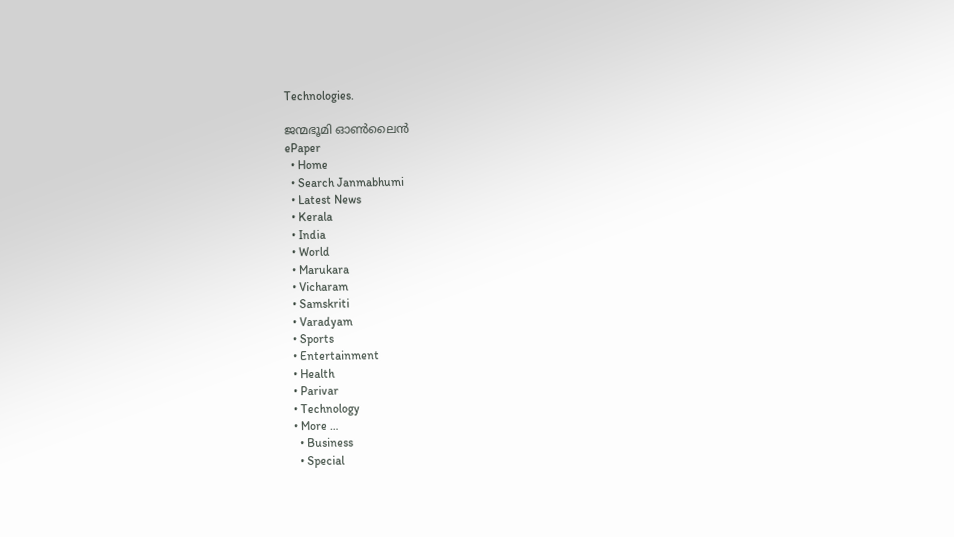Technologies.

ജന്മഭൂമി ഓണ്‍ലൈന്‍
ePaper
  • Home
  • Search Janmabhumi
  • Latest News
  • Kerala
  • India
  • World
  • Marukara
  • Vicharam
  • Samskriti
  • Varadyam
  • Sports
  • Entertainment
  • Health
  • Parivar
  • Technology
  • More …
    • Business
    • Special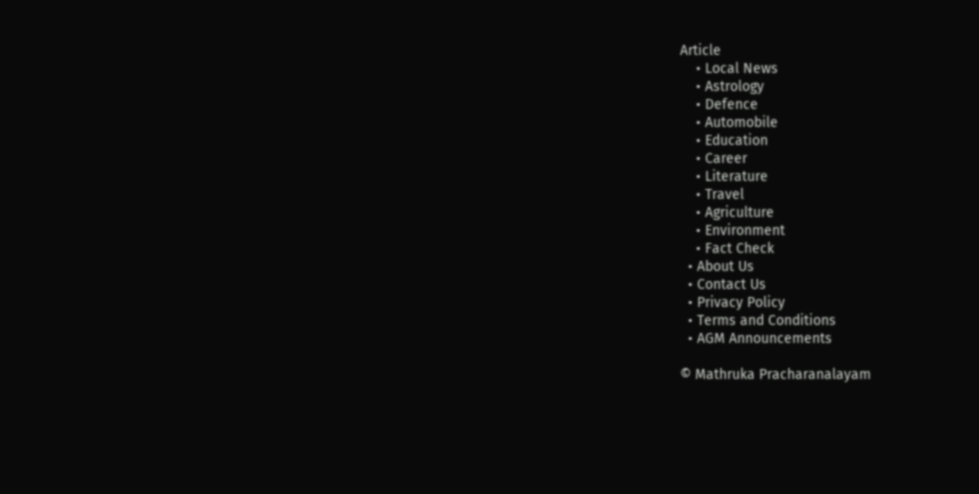Article
    • Local News
    • Astrology
    • Defence
    • Automobile
    • Education
    • Career
    • Literature
    • Travel
    • Agriculture
    • Environment
    • Fact Check
  • About Us
  • Contact Us
  • Privacy Policy
  • Terms and Conditions
  • AGM Announcements

© Mathruka Pracharanalayam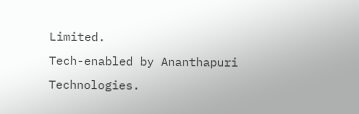Limited.
Tech-enabled by Ananthapuri Technologies.